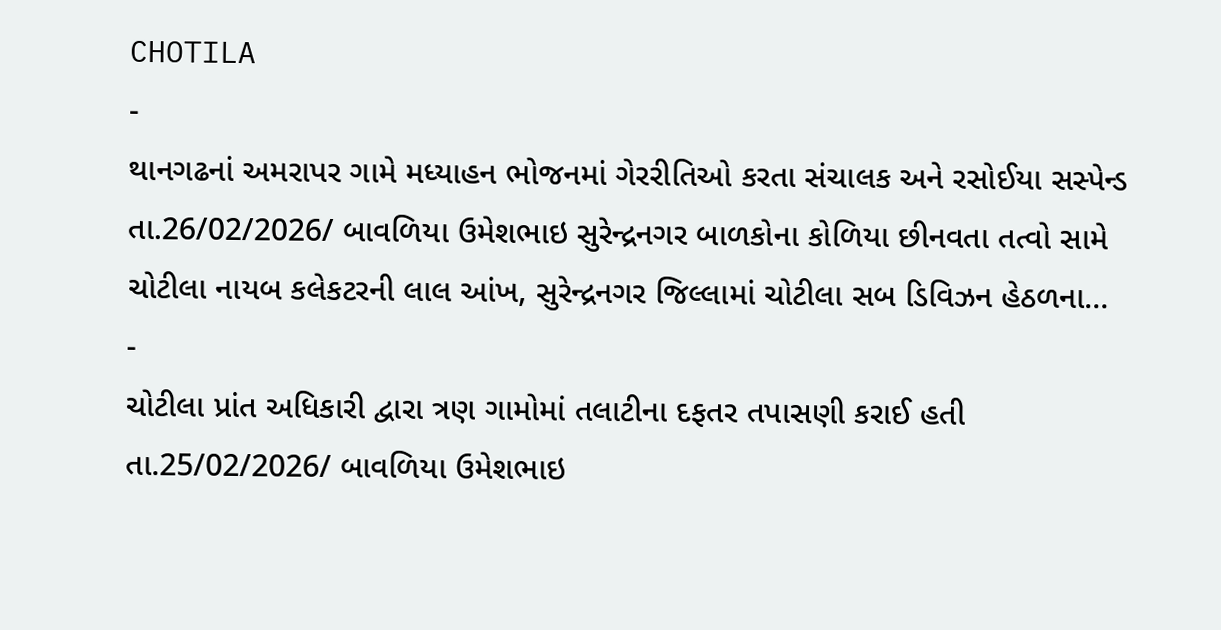CHOTILA
-
થાનગઢનાં અમરાપર ગામે મધ્યાહન ભોજનમાં ગેરરીતિઓ કરતા સંચાલક અને રસોઈયા સસ્પેન્ડ
તા.26/02/2026/ બાવળિયા ઉમેશભાઇ સુરેન્દ્રનગર બાળકોના કોળિયા છીનવતા તત્વો સામે ચોટીલા નાયબ કલેકટરની લાલ આંખ, સુરેન્દ્રનગર જિલ્લામાં ચોટીલા સબ ડિવિઝન હેઠળના…
-
ચોટીલા પ્રાંત અધિકારી દ્વારા ત્રણ ગામોમાં તલાટીના દફતર તપાસણી કરાઈ હતી
તા.25/02/2026/ બાવળિયા ઉમેશભાઇ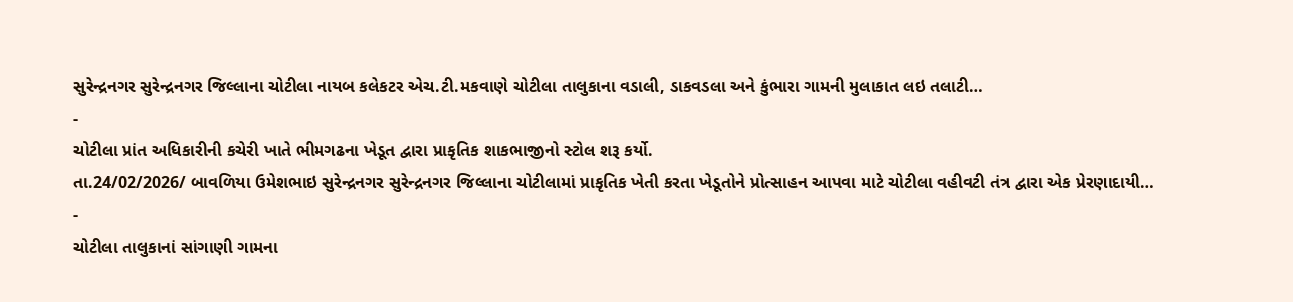સુરેન્દ્રનગર સુરેન્દ્રનગર જિલ્લાના ચોટીલા નાયબ કલેકટર એચ.ટી.મકવાણે ચોટીલા તાલુકાના વડાલી, ડાકવડલા અને કુંભારા ગામની મુલાકાત લઇ તલાટી…
-
ચોટીલા પ્રાંત અધિકારીની કચેરી ખાતે ભીમગઢના ખેડૂત દ્વારા પ્રાકૃતિક શાકભાજીનો સ્ટોલ શરૂ કર્યો.
તા.24/02/2026/ બાવળિયા ઉમેશભાઇ સુરેન્દ્રનગર સુરેન્દ્રનગર જિલ્લાના ચોટીલામાં પ્રાકૃતિક ખેતી કરતા ખેડૂતોને પ્રોત્સાહન આપવા માટે ચોટીલા વહીવટી તંત્ર દ્વારા એક પ્રેરણાદાયી…
-
ચોટીલા તાલુકાનાં સાંગાણી ગામના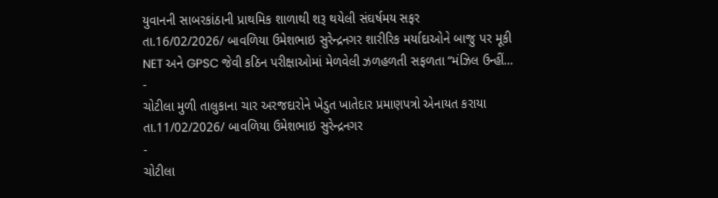યુવાનની સાબરકાંઠાની પ્રાથમિક શાળાથી શરૂ થયેલી સંઘર્ષમય સફર
તા.16/02/2026/ બાવળિયા ઉમેશભાઇ સુરેન્દ્રનગર શારીરિક મર્યાદાઓને બાજુ પર મૂકી NET અને GPSC જેવી કઠિન પરીક્ષાઓમાં મેળવેલી ઝળહળતી સફળતા “મંઝિલ ઉન્હીં…
-
ચોટીલા મુળી તાલુકાના ચાર અરજદારોને ખેડુત ખાતેદાર પ્રમાણપત્રો એનાયત કરાયા
તા.11/02/2026/ બાવળિયા ઉમેશભાઇ સુરેન્દ્રનગર
-
ચોટીલા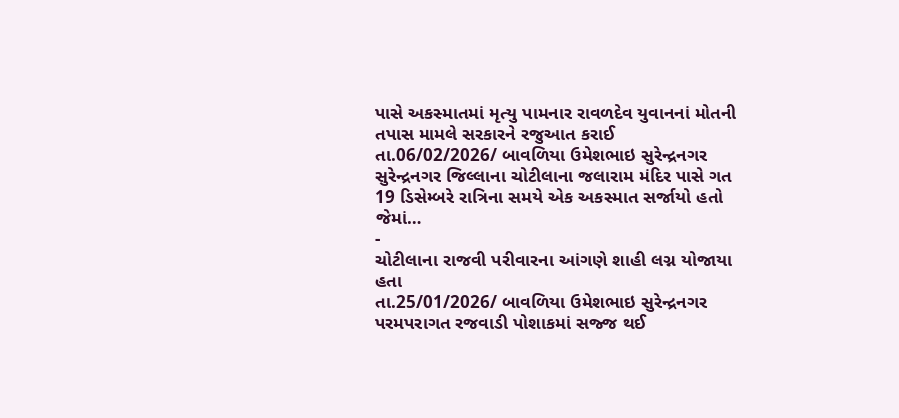પાસે અકસ્માતમાં મૃત્યુ પામનાર રાવળદેવ યુવાનનાં મોતની તપાસ મામલે સરકારને રજુઆત કરાઈ
તા.06/02/2026/ બાવળિયા ઉમેશભાઇ સુરેન્દ્રનગર સુરેન્દ્રનગર જિલ્લાના ચોટીલાના જલારામ મંદિર પાસે ગત 19 ડિસેમ્બરે રાત્રિના સમયે એક અકસ્માત સર્જાયો હતો જેમાં…
-
ચોટીલાના રાજવી પરીવારના આંગણે શાહી લગ્ન યોજાયા હતા
તા.25/01/2026/ બાવળિયા ઉમેશભાઇ સુરેન્દ્રનગર પરમપરાગત રજવાડી પોશાકમાં સજ્જ થઈ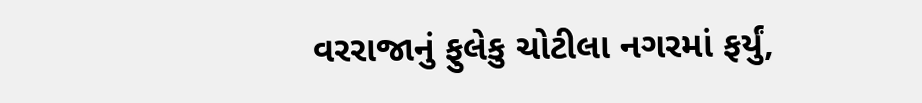વરરાજાનું ફુલેકુ ચોટીલા નગરમાં ફર્યું,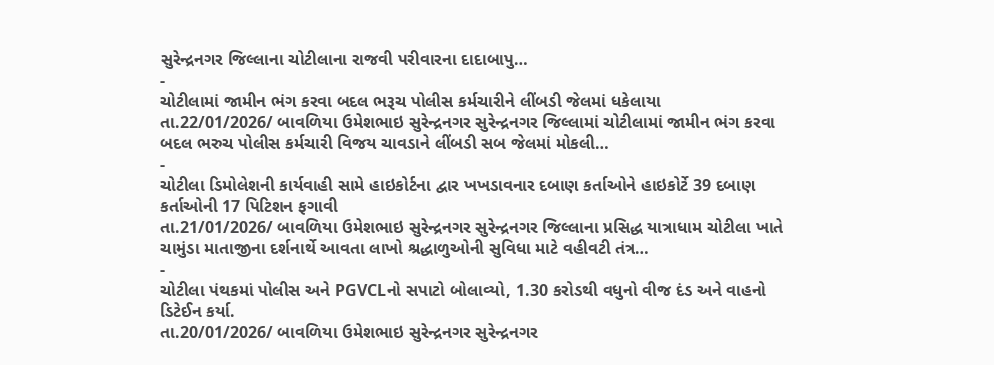સુરેન્દ્રનગર જિલ્લાના ચોટીલાના રાજવી પરીવારના દાદાબાપુ…
-
ચોટીલામાં જામીન ભંગ કરવા બદલ ભરૂચ પોલીસ કર્મચારીને લીંબડી જેલમાં ધકેલાયા
તા.22/01/2026/ બાવળિયા ઉમેશભાઇ સુરેન્દ્રનગર સુરેન્દ્રનગર જિલ્લામાં ચોટીલામાં જામીન ભંગ કરવા બદલ ભરુચ પોલીસ કર્મચારી વિજય ચાવડાને લીંબડી સબ જેલમાં મોકલી…
-
ચોટીલા ડિમોલેશની કાર્યવાહી સામે હાઇકોર્ટના દ્વાર ખખડાવનાર દબાણ કર્તાઓને હાઇકોર્ટે 39 દબાણ કર્તાઓની 17 પિટિશન ફગાવી
તા.21/01/2026/ બાવળિયા ઉમેશભાઇ સુરેન્દ્રનગર સુરેન્દ્રનગર જિલ્લાના પ્રસિદ્ધ યાત્રાધામ ચોટીલા ખાતે ચામુંડા માતાજીના દર્શનાર્થે આવતા લાખો શ્રદ્ધાળુઓની સુવિધા માટે વહીવટી તંત્ર…
-
ચોટીલા પંથકમાં પોલીસ અને PGVCLનો સપાટો બોલાવ્યો, 1.30 કરોડથી વધુનો વીજ દંડ અને વાહનો ડિટેઈન કર્યા.
તા.20/01/2026/ બાવળિયા ઉમેશભાઇ સુરેન્દ્રનગર સુરેન્દ્રનગર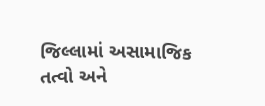જિલ્લામાં અસામાજિક તત્વો અને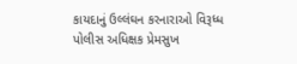કાયદાનું ઉલ્લંઘન કરનારાઓ વિરૂધ્ધ પોલીસ અધિક્ષક પ્રેમસુખ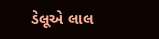ડેલૂએ લાલ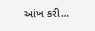આંખ કરી…